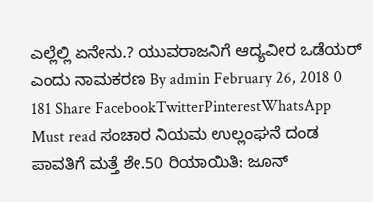ಎಲ್ಲೆಲ್ಲಿ ಏನೇನು.? ಯುವರಾಜನಿಗೆ ಆದ್ಯವೀರ ಒಡೆಯರ್ ಎಂದು ನಾಮಕರಣ By admin February 26, 2018 0 181 Share FacebookTwitterPinterestWhatsApp Must read ಸಂಚಾರ ನಿಯಮ ಉಲ್ಲಂಘನೆ ದಂಡ ಪಾವತಿಗೆ ಮತ್ತೆ ಶೇ.50 ರಿಯಾಯಿತಿ: ಜೂನ್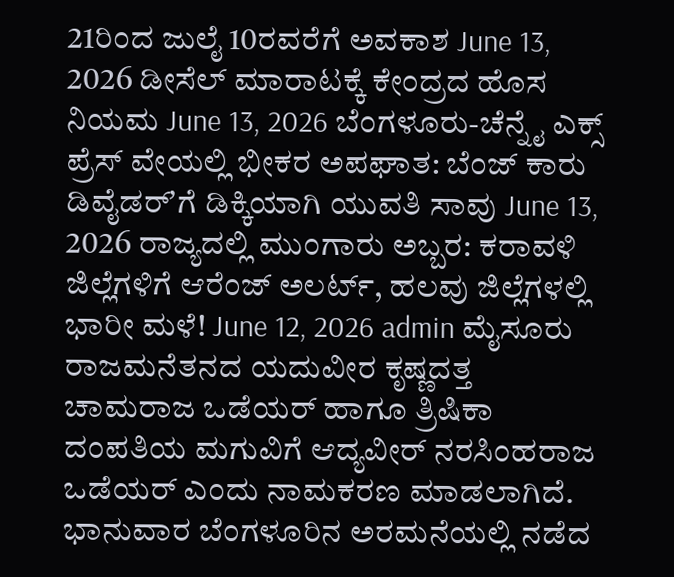21ರಿಂದ ಜುಲೈ 10ರವರೆಗೆ ಅವಕಾಶ June 13, 2026 ಡೀಸೆಲ್ ಮಾರಾಟಕ್ಕೆ ಕೇಂದ್ರದ ಹೊಸ ನಿಯಮ June 13, 2026 ಬೆಂಗಳೂರು-ಚೆನ್ನೈ ಎಕ್ಸ್ ಪ್ರೆಸ್ ವೇಯಲ್ಲಿ ಭೀಕರ ಅಪಘಾತ: ಬೆಂಜ್ ಕಾರು ಡಿವೈಡರ್ʼಗೆ ಡಿಕ್ಕಿಯಾಗಿ ಯುವತಿ ಸಾವು June 13, 2026 ರಾಜ್ಯದಲ್ಲಿ ಮುಂಗಾರು ಅಬ್ಬರ: ಕರಾವಳಿ ಜಿಲ್ಲೆಗಳಿಗೆ ಆರೆಂಜ್ ಅಲರ್ಟ್, ಹಲವು ಜಿಲ್ಲೆಗಳಲ್ಲಿ ಭಾರೀ ಮಳೆ! June 12, 2026 admin ಮೈಸೂರು ರಾಜಮನೆತನದ ಯದುವೀರ ಕೃಷ್ಣದತ್ತ ಚಾಮರಾಜ ಒಡೆಯರ್ ಹಾಗೂ ತ್ರಿಷಿಕಾ ದಂಪತಿಯ ಮಗುವಿಗೆ ಆದ್ಯವೀರ್ ನರಸಿಂಹರಾಜ ಒಡೆಯರ್ ಎಂದು ನಾಮಕರಣ ಮಾಡಲಾಗಿದೆ. ಭಾನುವಾರ ಬೆಂಗಳೂರಿನ ಅರಮನೆಯಲ್ಲಿ ನಡೆದ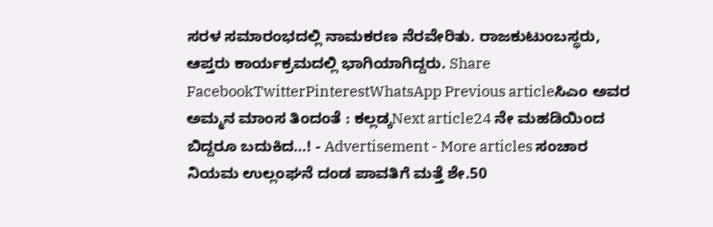ಸರಳ ಸಮಾರಂಭದಲ್ಲಿ ನಾಮಕರಣ ನೆರವೇರಿತು. ರಾಜಕುಟುಂಬಸ್ಥರು, ಆಪ್ತರು ಕಾರ್ಯಕ್ರಮದಲ್ಲಿ ಭಾಗಿಯಾಗಿದ್ದರು. Share FacebookTwitterPinterestWhatsApp Previous articleಸಿಎಂ ಅವರ ಅಮ್ಮನ ಮಾಂಸ ತಿಂದಂತೆ : ಕಲ್ಲಡ್ಕNext article24 ನೇ ಮಹಡಿಯಿಂದ ಬಿದ್ದರೂ ಬದುಕಿದ…! - Advertisement - More articles ಸಂಚಾರ ನಿಯಮ ಉಲ್ಲಂಘನೆ ದಂಡ ಪಾವತಿಗೆ ಮತ್ತೆ ಶೇ.50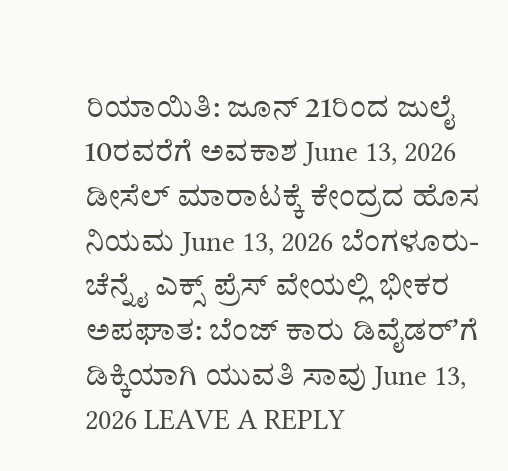ರಿಯಾಯಿತಿ: ಜೂನ್ 21ರಿಂದ ಜುಲೈ 10ರವರೆಗೆ ಅವಕಾಶ June 13, 2026 ಡೀಸೆಲ್ ಮಾರಾಟಕ್ಕೆ ಕೇಂದ್ರದ ಹೊಸ ನಿಯಮ June 13, 2026 ಬೆಂಗಳೂರು-ಚೆನ್ನೈ ಎಕ್ಸ್ ಪ್ರೆಸ್ ವೇಯಲ್ಲಿ ಭೀಕರ ಅಪಘಾತ: ಬೆಂಜ್ ಕಾರು ಡಿವೈಡರ್ʼಗೆ ಡಿಕ್ಕಿಯಾಗಿ ಯುವತಿ ಸಾವು June 13, 2026 LEAVE A REPLY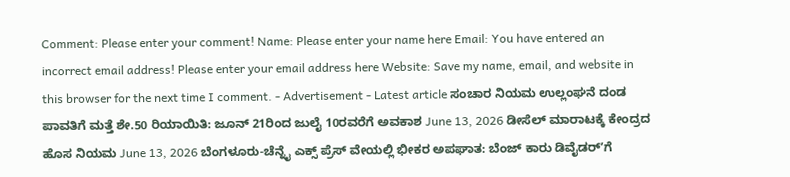Comment: Please enter your comment! Name: Please enter your name here Email: You have entered an incorrect email address! Please enter your email address here Website: Save my name, email, and website in this browser for the next time I comment. - Advertisement - Latest article ಸಂಚಾರ ನಿಯಮ ಉಲ್ಲಂಘನೆ ದಂಡ ಪಾವತಿಗೆ ಮತ್ತೆ ಶೇ.50 ರಿಯಾಯಿತಿ: ಜೂನ್ 21ರಿಂದ ಜುಲೈ 10ರವರೆಗೆ ಅವಕಾಶ June 13, 2026 ಡೀಸೆಲ್ ಮಾರಾಟಕ್ಕೆ ಕೇಂದ್ರದ ಹೊಸ ನಿಯಮ June 13, 2026 ಬೆಂಗಳೂರು-ಚೆನ್ನೈ ಎಕ್ಸ್ ಪ್ರೆಸ್ ವೇಯಲ್ಲಿ ಭೀಕರ ಅಪಘಾತ: ಬೆಂಜ್ ಕಾರು ಡಿವೈಡರ್ʼಗೆ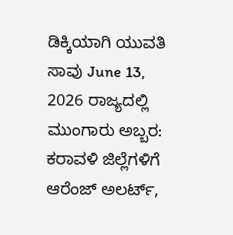ಡಿಕ್ಕಿಯಾಗಿ ಯುವತಿ ಸಾವು June 13, 2026 ರಾಜ್ಯದಲ್ಲಿ ಮುಂಗಾರು ಅಬ್ಬರ: ಕರಾವಳಿ ಜಿಲ್ಲೆಗಳಿಗೆ ಆರೆಂಜ್ ಅಲರ್ಟ್,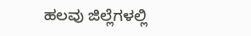ಹಲವು ಜಿಲ್ಲೆಗಳಲ್ಲಿ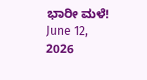ಭಾರೀ ಮಳೆ! June 12, 2026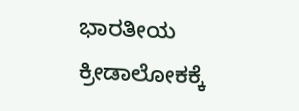ಭಾರತೀಯ ಕ್ರೀಡಾಲೋಕಕ್ಕೆ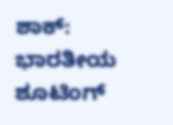ಶಾಕ್: ಭಾರತೀಯ ಶೂಟಿಂಗ್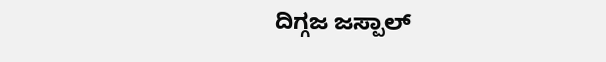ದಿಗ್ಗಜ ಜಸ್ಪಾಲ್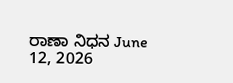ರಾಣಾ ನಿಧನ June 12, 2026